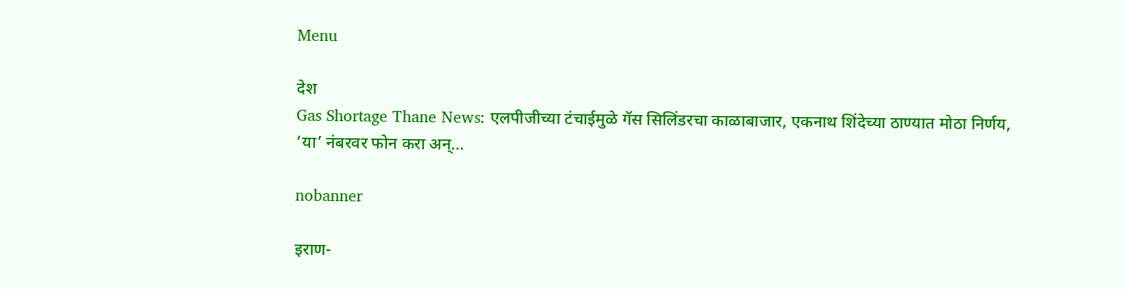Menu

देश
Gas Shortage Thane News: एलपीजीच्या टंचाईमुळे गॅस सिलिंडरचा काळाबाजार, एकनाथ शिंदेच्या ठाण्यात मोठा निर्णय, ‘या’ नंबरवर फोन करा अन्…

nobanner

इराण-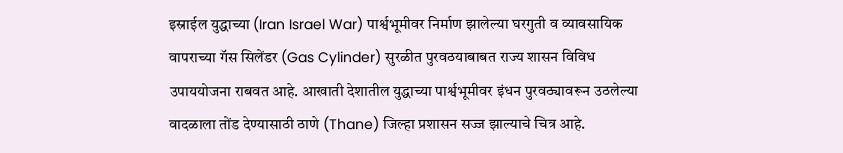इस्राईल युद्धाच्या (Iran Israel War) पार्श्वभूमीवर निर्माण झालेल्या घरगुती व व्यावसायिक वापराच्या गॅस सिलेंडर (Gas Cylinder) सुरळीत पुरवठयाबाबत राज्य शासन विविध उपाययोजना राबवत आहे. आखाती देशातील युद्धाच्या पार्श्वभूमीवर इंधन पुरवठ्यावरून उठलेल्या वादळाला तोंड देण्यासाठी ठाणे (Thane) जिल्हा प्रशासन सज्ज झाल्याचे चित्र आहे.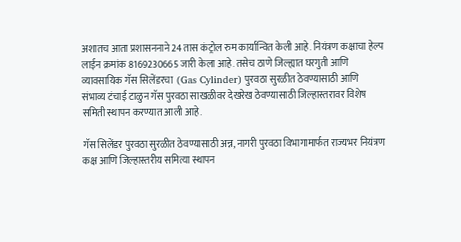अशातच आता प्रशासननाने 24 तास कंट्रोल रुम कार्यान्वित केली आहे. नियंत्रण कक्षाचा हेल्प लाईन क्रमांक 8169230665 जारी केला आहे. तसेच ठाणे जिल्ह्यात घरगुती आणि व्यावसायिक गॅस सिलेंडरचा  (Gas Cylinder) पुरवठा सुरळीत ठेवण्यासाठी आणि संभाव्य टंचाई टाळुन गॅस पुरवठा साखळीवर देखरेख ठेवण्यासाठी जिल्हास्तरावर विशेष समिती स्थापन करण्यात आली आहे.

गॅस सिलेंडर पुरवठा सुरळीत ठेवण्यासाठी अन्न, नागरी पुरवठा विभागामार्फत राज्यभर नियंत्रण कक्ष आणि जिल्हास्तरीय समित्या स्थापन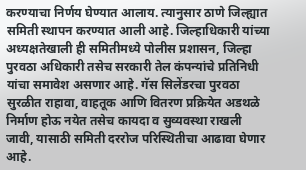करण्याचा निर्णय घेण्यात आलाय. त्यानुसार ठाणे जिल्ह्यात समिती स्थापन करण्यात आली आहे. जिल्हाधिकारी यांच्या अध्यक्षतेखाली ही समितीमध्ये पोलीस प्रशासन, जिल्हा पुरवठा अधिकारी तसेच सरकारी तेल कंपन्यांचे प्रतिनिधी यांचा समावेश असणार आहे. गॅस सिलेंडरचा पुरवठा सुरळीत राहावा, वाहतूक आणि वितरण प्रक्रियेत अडथळे निर्माण होऊ नयेत तसेच कायदा व सुव्यवस्था राखली जावी, यासाठी समिती दररोज परिस्थितीचा आढावा घेणार आहे.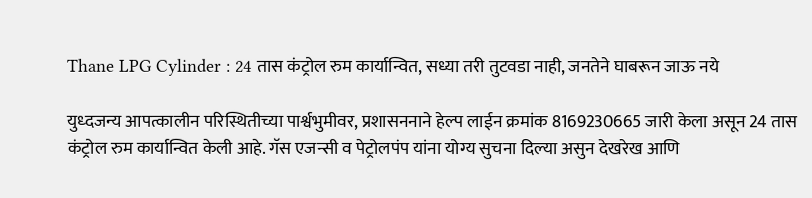Thane LPG Cylinder : 24 तास कंट्रोल रुम कार्यान्वित, सध्या तरी तुटवडा नाही, जनतेने घाबरून जाऊ नये

युध्दजन्य आपत्कालीन परिस्थितीच्या पार्श्वभुमीवर, प्रशासननाने हेल्प लाईन क्रमांक 8169230665 जारी केला असून 24 तास कंट्रोल रुम कार्यान्वित केली आहे. गॅस एजन्सी व पेट्रोलपंप यांना योग्य सुचना दिल्या असुन देखरेख आणि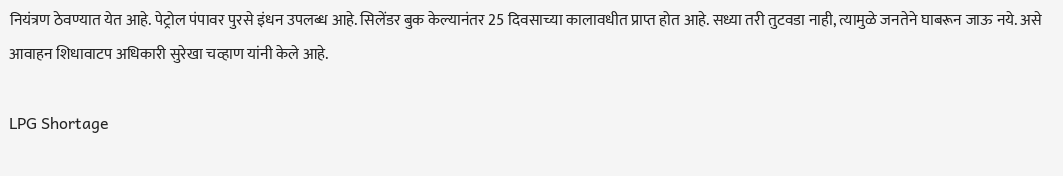नियंत्रण ठेवण्यात येत आहे. पेट्रोल पंपावर पुरसे इंधन उपलब्ध आहे. सिलेंडर बुक केल्यानंतर 25 दिवसाच्या कालावधीत प्राप्त होत आहे. सध्या तरी तुटवडा नाही, त्यामुळे जनतेने घाबरून जाऊ नये. असे आवाहन शिधावाटप अधिकारी सुरेखा चव्हाण यांनी केले आहे.

LPG Shortage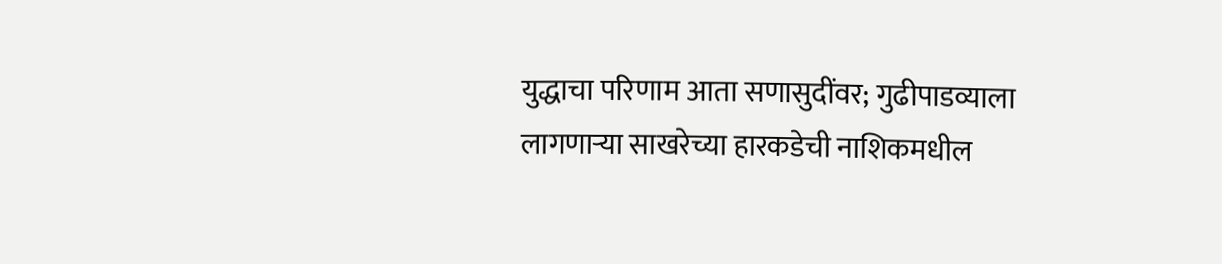युद्धाचा परिणाम आता सणासुदींवर; गुढीपाडव्याला लागणाऱ्या साखरेच्या हारकडेची नाशिकमधील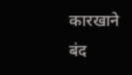कारखाने बंद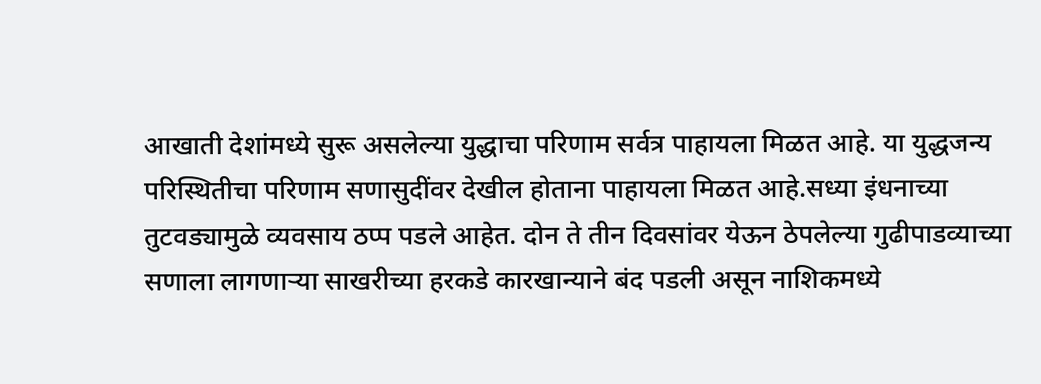आखाती देशांमध्ये सुरू असलेल्या युद्धाचा परिणाम सर्वत्र पाहायला मिळत आहे. या युद्धजन्य परिस्थितीचा परिणाम सणासुदींवर देखील होताना पाहायला मिळत आहे.सध्या इंधनाच्या तुटवड्यामुळे व्यवसाय ठप्प पडले आहेत. दोन ते तीन दिवसांवर येऊन ठेपलेल्या गुढीपाडव्याच्या सणाला लागणाऱ्या साखरीच्या हरकडे कारखान्याने बंद पडली असून नाशिकमध्ये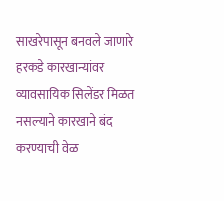साखरेपासून बनवले जाणारे हरकडे कारखान्यांवर व्यावसायिक सिलेंडर मिळत नसल्याने कारखाने बंद करण्याची वेळ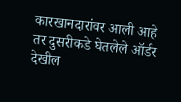कारखानदारांवर आली आहे तर दुसरीकडे घेतलेले ऑर्डर देखील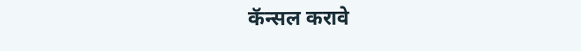कॅन्सल करावे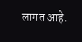लागत आहे.